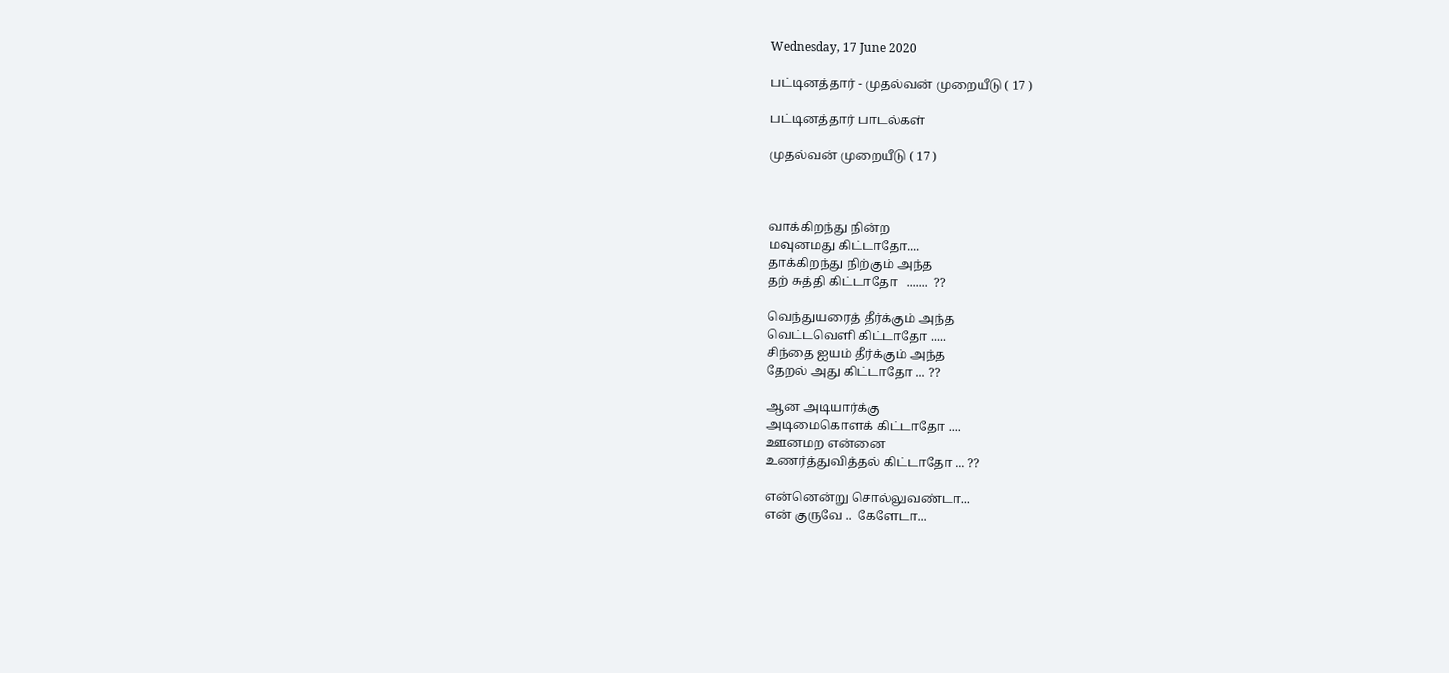Wednesday, 17 June 2020

பட்டினத்தார் - முதல்வன் முறையீடு ( 17 )

பட்டினத்தார் பாடல்கள்

முதல்வன் முறையீடு ( 17 )



வாக்கிறந்து நின்ற
மவுனமது கிட்டாதோ....
தாக்கிறந்து நிற்கும் அந்த
தற் சுத்தி கிட்டாதோ   .......  ??

வெந்துயரைத் தீர்க்கும் அந்த
வெட்டவெளி கிட்டாதோ .....
சிந்தை ஐயம் தீர்க்கும் அந்த
தேறல் அது கிட்டாதோ ... ??

ஆன அடியார்க்கு
அடிமைகொளக் கிட்டாதோ ....
ஊனமற என்னை
உணர்த்துவித்தல் கிட்டாதோ ... ??

என்னென்று சொல்லுவண்டா...
என் குருவே ..  கேளேடா...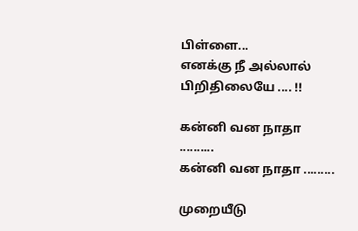பிள்ளை...
எனக்கு நீ அல்லால் பிறிதிலையே .... !!

கன்னி வன நாதா ..........
கன்னி வன நாதா .........

முறையீடு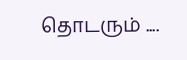தொடரும் ....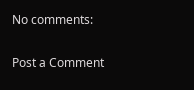No comments:

Post a Comment